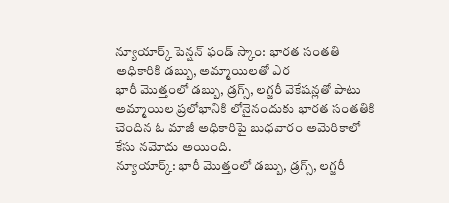న్యూయార్క్ పెన్షన్ ఫండ్ స్కాం: భారత సంతతి అధికారికి డబ్బు, అమ్మాయిలతో ఎర
భారీ మొత్తంలో డబ్బు, డ్రగ్స్, లగ్జరీ వెకేషన్లతో పాటు అమ్మాయిల ప్రలోభానికి లోనైనందుకు భారత సంతతికి చెందిన ఓ మాజీ అధికారిపై బుధవారం అమెరికాలో కేసు నమోదు అయింది.
న్యూయార్క్: భారీ మొత్తంలో డబ్బు, డ్రగ్స్, లగ్జరీ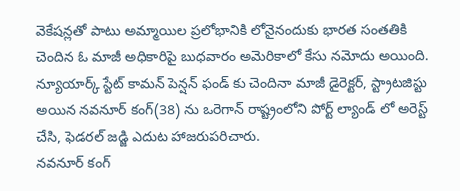వెకేషన్లతో పాటు అమ్మాయిల ప్రలోభానికి లోనైనందుకు భారత సంతతికి చెందిన ఓ మాజీ అధికారిపై బుధవారం అమెరికాలో కేసు నమోదు అయింది. న్యూయార్క్ స్టేట్ కామన్ పెన్షన్ ఫండ్ కు చెందినా మాజీ డైరెక్టర్, స్ట్రాటజిస్టు అయిన నవనూర్ కంగ్(38) ను ఒరెగాన్ రాష్ట్రంలోని పోర్ట్ ల్యాండ్ లో అరెస్ట్ చేసి, ఫెడరల్ జడ్జి ఎదుట హాజరుపరిచారు.
నవనూర్ కంగ్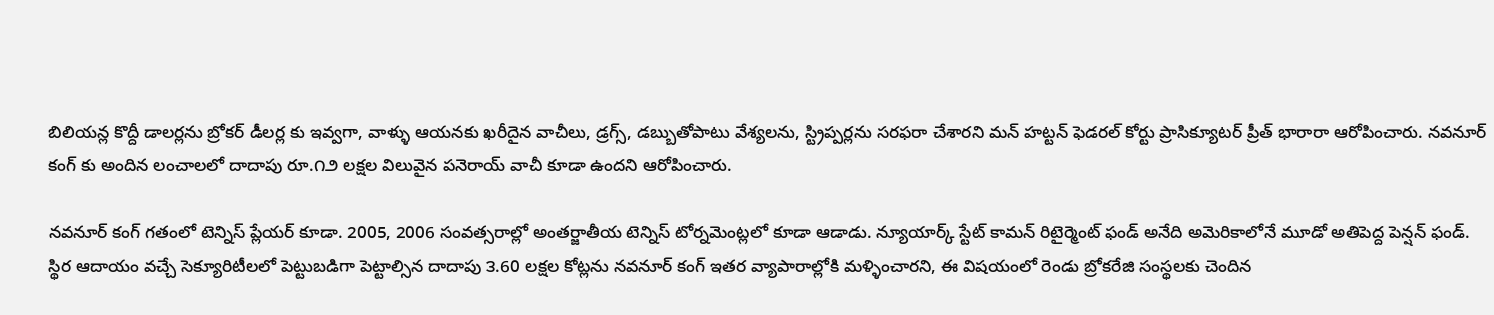బిలియన్ల కొద్దీ డాలర్లను బ్రోకర్ డీలర్ల కు ఇవ్వగా, వాళ్ళు ఆయనకు ఖరీదైన వాచీలు, డ్రగ్స్, డబ్బుతోపాటు వేశ్యలను, స్ట్రిప్పర్లను సరఫరా చేశారని మన్ హట్టన్ ఫెడరల్ కోర్టు ప్రాసిక్యూటర్ ప్రీత్ భారారా ఆరోపించారు. నవనూర్ కంగ్ కు అందిన లంచాలలో దాదాపు రూ.౧౨ లక్షల విలువైన పనెరాయ్ వాచీ కూడా ఉందని ఆరోపించారు.

నవనూర్ కంగ్ గతంలో టెన్నిస్ ప్లేయర్ కూడా. 2005, 2006 సంవత్సరాల్లో అంతర్జాతీయ టెన్నిస్ టోర్నమెంట్లలో కూడా ఆడాడు. న్యూయార్క్ స్టేట్ కామన్ రిటైర్మెంట్ ఫండ్ అనేది అమెరికాలోనే మూడో అతిపెద్ద పెన్షన్ ఫండ్.
స్థిర ఆదాయం వచ్చే సెక్యూరిటీలలో పెట్టుబడిగా పెట్టాల్సిన దాదాపు ౩.60 లక్షల కోట్లను నవనూర్ కంగ్ ఇతర వ్యాపారాల్లోకి మళ్ళించారని, ఈ విషయంలో రెండు బ్రోకరేజి సంస్థలకు చెందిన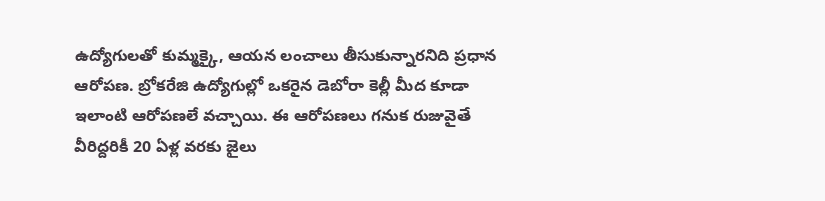ఉద్యోగులతో కుమ్మక్కై, ఆయన లంచాలు తీసుకున్నారనిది ప్రధాన ఆరోపణ. బ్రోకరేజి ఉద్యోగుల్లో ఒకరైన డెబోరా కెల్లీ మీద కూడా ఇలాంటి ఆరోపణలే వచ్చాయి. ఈ ఆరోపణలు గనుక రుజువైతే వీరిద్దరికీ 20 ఏళ్ల వరకు జైలు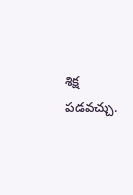శిక్ష పడవచ్చు.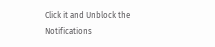Click it and Unblock the Notifications